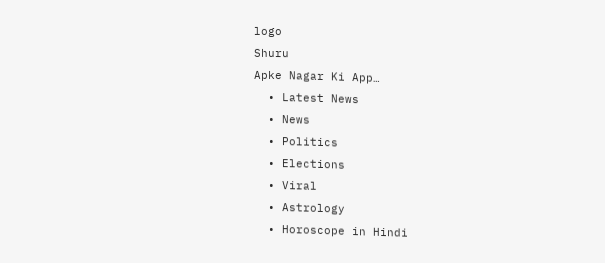logo
Shuru
Apke Nagar Ki App…
  • Latest News
  • News
  • Politics
  • Elections
  • Viral
  • Astrology
  • Horoscope in Hindi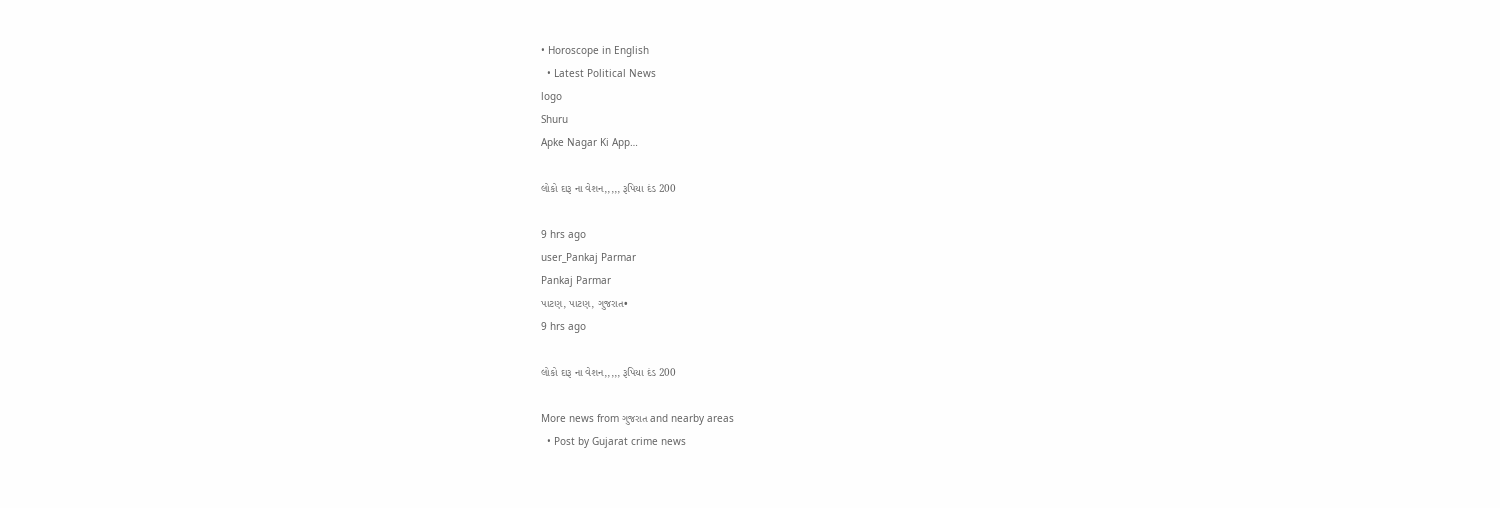• Horoscope in English
  • Latest Political News
logo
Shuru
Apke Nagar Ki App…

લોકો દારૂ ના વેશન,,,,, રૂપિયા દંડ 200

9 hrs ago
user_Pankaj Parmar
Pankaj Parmar
પાટણ, પાટણ, ગુજરાત•
9 hrs ago

લોકો દારૂ ના વેશન,,,,, રૂપિયા દંડ 200

More news from ગુજરાત and nearby areas
  • Post by Gujarat crime news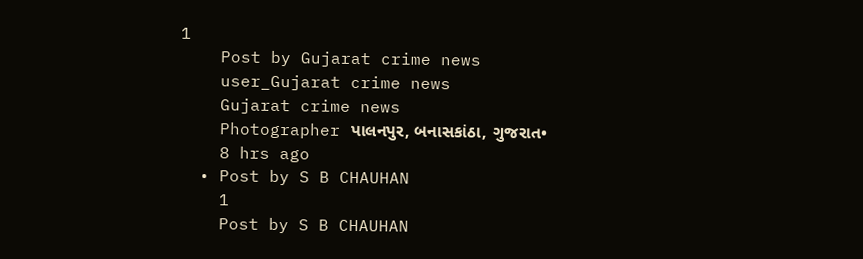1
    Post by Gujarat crime news
    user_Gujarat crime news
    Gujarat crime news
    Photographer પાલનપુર, બનાસકાંઠા, ગુજરાત•
    8 hrs ago
  • Post by S B CHAUHAN
    1
    Post by S B CHAUHAN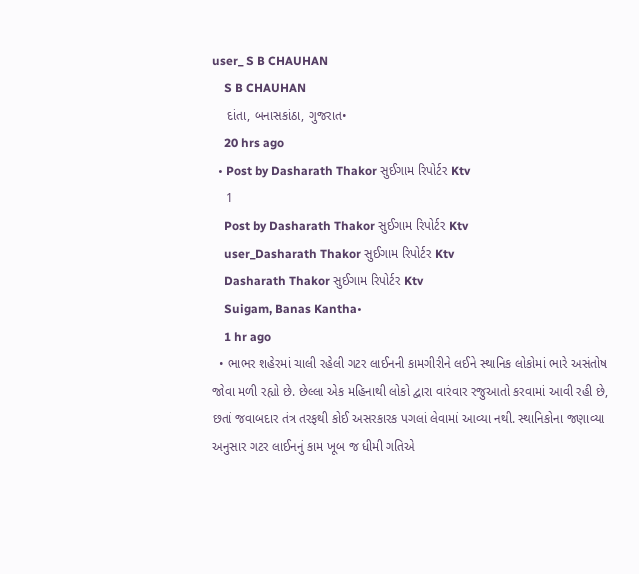user_ S B CHAUHAN
    S B CHAUHAN
    દાંતા, બનાસકાંઠા, ગુજરાત•
    20 hrs ago
  • Post by Dasharath Thakor સુઈગામ રિપોર્ટર Ktv
    1
    Post by Dasharath Thakor સુઈગામ રિપોર્ટર Ktv
    user_Dasharath Thakor સુઈગામ રિપોર્ટર Ktv
    Dasharath Thakor સુઈગામ રિપોર્ટર Ktv
    Suigam, Banas Kantha•
    1 hr ago
  • ભાભર શહેરમાં ચાલી રહેલી ગટર લાઈનની કામગીરીને લઈને સ્થાનિક લોકોમાં ભારે અસંતોષ જોવા મળી રહ્યો છે. છેલ્લા એક મહિનાથી લોકો દ્વારા વારંવાર રજુઆતો કરવામાં આવી રહી છે, છતાં જવાબદાર તંત્ર તરફથી કોઈ અસરકારક પગલાં લેવામાં આવ્યા નથી. સ્થાનિકોના જણાવ્યા અનુસાર ગટર લાઈનનું કામ ખૂબ જ ધીમી ગતિએ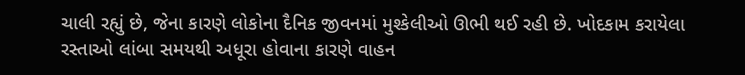ચાલી રહ્યું છે, જેના કારણે લોકોના દૈનિક જીવનમાં મુશ્કેલીઓ ઊભી થઈ રહી છે. ખોદકામ કરાયેલા રસ્તાઓ લાંબા સમયથી અધૂરા હોવાના કારણે વાહન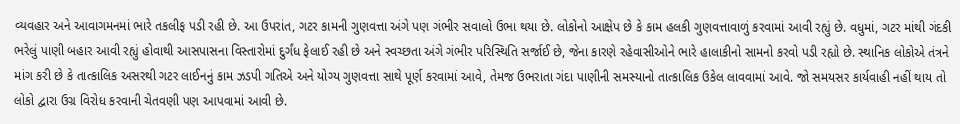વ્યવહાર અને આવાગમનમાં ભારે તકલીફ પડી રહી છે. આ ઉપરાંત, ગટર કામની ગુણવત્તા અંગે પણ ગંભીર સવાલો ઉભા થયા છે. લોકોનો આક્ષેપ છે કે કામ હલકી ગુણવત્તાવાળું કરવામાં આવી રહ્યું છે. વધુમાં, ગટર માંથી ગંદકી ભરેલું પાણી બહાર આવી રહ્યું હોવાથી આસપાસના વિસ્તારોમાં દુર્ગંધ ફેલાઈ રહી છે અને સ્વચ્છતા અંગે ગંભીર પરિસ્થિતિ સર્જાઈ છે, જેના કારણે રહેવાસીઓને ભારે હાલાકીનો સામનો કરવો પડી રહ્યો છે. સ્થાનિક લોકોએ તંત્રને માંગ કરી છે કે તાત્કાલિક અસરથી ગટર લાઈનનું કામ ઝડપી ગતિએ અને યોગ્ય ગુણવત્તા સાથે પૂર્ણ કરવામાં આવે, તેમજ ઉભરાતા ગંદા પાણીની સમસ્યાનો તાત્કાલિક ઉકેલ લાવવામાં આવે. જો સમયસર કાર્યવાહી નહીં થાય તો લોકો દ્વારા ઉગ્ર વિરોધ કરવાની ચેતવણી પણ આપવામાં આવી છે.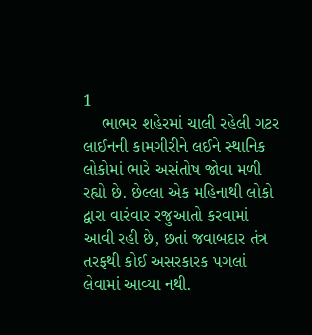1
    ભાભર શહેરમાં ચાલી રહેલી ગટર લાઈનની કામગીરીને લઈને સ્થાનિક લોકોમાં ભારે અસંતોષ જોવા મળી રહ્યો છે. છેલ્લા એક મહિનાથી લોકો દ્વારા વારંવાર રજુઆતો કરવામાં આવી રહી છે, છતાં જવાબદાર તંત્ર તરફથી કોઈ અસરકારક પગલાં લેવામાં આવ્યા નથી.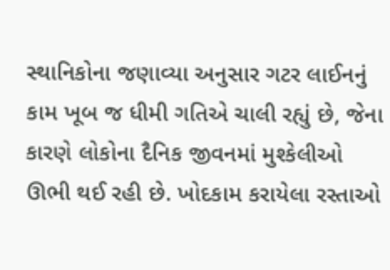સ્થાનિકોના જણાવ્યા અનુસાર ગટર લાઈનનું કામ ખૂબ જ ધીમી ગતિએ ચાલી રહ્યું છે, જેના કારણે લોકોના દૈનિક જીવનમાં મુશ્કેલીઓ ઊભી થઈ રહી છે. ખોદકામ કરાયેલા રસ્તાઓ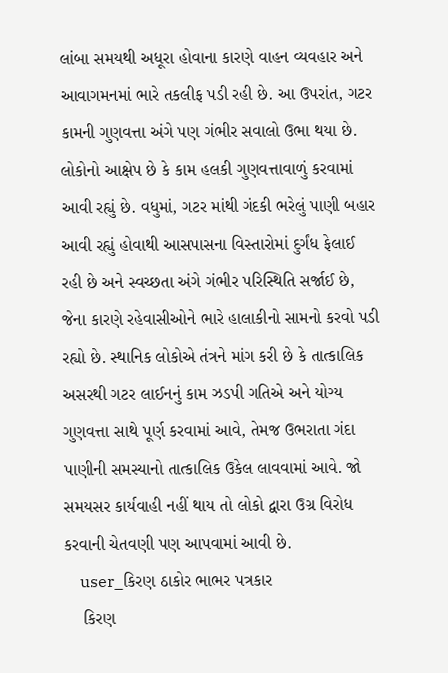લાંબા સમયથી અધૂરા હોવાના કારણે વાહન વ્યવહાર અને આવાગમનમાં ભારે તકલીફ પડી રહી છે. આ ઉપરાંત, ગટર કામની ગુણવત્તા અંગે પણ ગંભીર સવાલો ઉભા થયા છે. લોકોનો આક્ષેપ છે કે કામ હલકી ગુણવત્તાવાળું કરવામાં આવી રહ્યું છે. વધુમાં, ગટર માંથી ગંદકી ભરેલું પાણી બહાર આવી રહ્યું હોવાથી આસપાસના વિસ્તારોમાં દુર્ગંધ ફેલાઈ રહી છે અને સ્વચ્છતા અંગે ગંભીર પરિસ્થિતિ સર્જાઈ છે, જેના કારણે રહેવાસીઓને ભારે હાલાકીનો સામનો કરવો પડી રહ્યો છે. સ્થાનિક લોકોએ તંત્રને માંગ કરી છે કે તાત્કાલિક અસરથી ગટર લાઈનનું કામ ઝડપી ગતિએ અને યોગ્ય ગુણવત્તા સાથે પૂર્ણ કરવામાં આવે, તેમજ ઉભરાતા ગંદા પાણીની સમસ્યાનો તાત્કાલિક ઉકેલ લાવવામાં આવે. જો સમયસર કાર્યવાહી નહીં થાય તો લોકો દ્વારા ઉગ્ર વિરોધ કરવાની ચેતવણી પણ આપવામાં આવી છે.
    user_કિરણ ઠાકોર ભાભર પત્રકાર
    કિરણ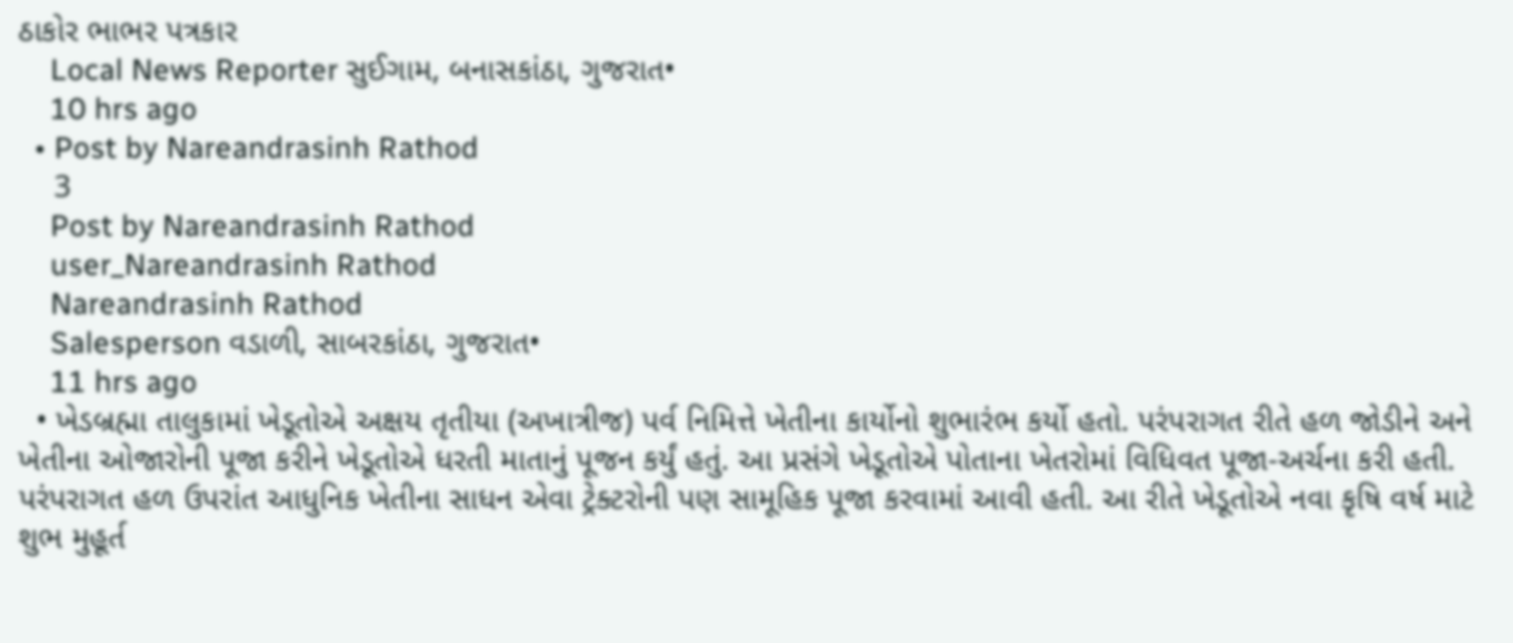ઠાકોર ભાભર પત્રકાર
    Local News Reporter સુઈગામ, બનાસકાંઠા, ગુજરાત•
    10 hrs ago
  • Post by Nareandrasinh Rathod
    3
    Post by Nareandrasinh Rathod
    user_Nareandrasinh Rathod
    Nareandrasinh Rathod
    Salesperson વડાળી, સાબરકાંઠા, ગુજરાત•
    11 hrs ago
  • ખેડબ્રહ્મા તાલુકામાં ખેડૂતોએ અક્ષય તૃતીયા (અખાત્રીજ) પર્વ નિમિત્તે ખેતીના કાર્યોનો શુભારંભ કર્યો હતો. પરંપરાગત રીતે હળ જોડીને અને ખેતીના ઓજારોની પૂજા કરીને ખેડૂતોએ ધરતી માતાનું પૂજન કર્યું હતું. આ પ્રસંગે ખેડૂતોએ પોતાના ખેતરોમાં વિધિવત પૂજા-અર્ચના કરી હતી. પરંપરાગત હળ ઉપરાંત આધુનિક ખેતીના સાધન એવા ટ્રેક્ટરોની પણ સામૂહિક પૂજા કરવામાં આવી હતી. આ રીતે ખેડૂતોએ નવા કૃષિ વર્ષ માટે શુભ મુહૂર્ત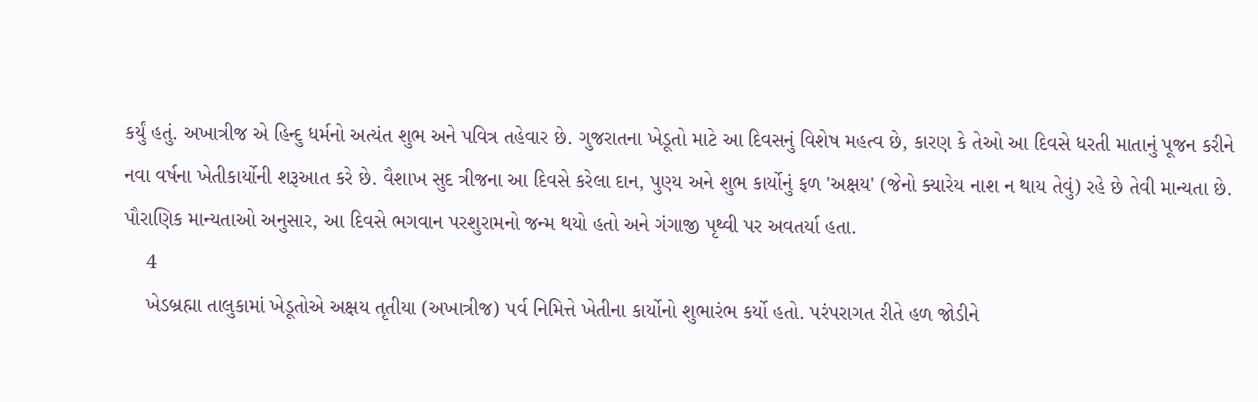કર્યું હતું. અખાત્રીજ એ હિન્દુ ધર્મનો અત્યંત શુભ અને પવિત્ર તહેવાર છે. ગુજરાતના ખેડૂતો માટે આ દિવસનું વિશેષ મહત્વ છે, કારણ કે તેઓ આ દિવસે ધરતી માતાનું પૂજન કરીને નવા વર્ષના ખેતીકાર્યોની શરૂઆત કરે છે. વૈશાખ સુદ ત્રીજના આ દિવસે કરેલા દાન, પુણ્ય અને શુભ કાર્યોનું ફળ 'અક્ષય' (જેનો ક્યારેય નાશ ન થાય તેવું) રહે છે તેવી માન્યતા છે. પૌરાણિક માન્યતાઓ અનુસાર, આ દિવસે ભગવાન પરશુરામનો જન્મ થયો હતો અને ગંગાજી પૃથ્વી પર અવતર્યા હતા.
    4
    ખેડબ્રહ્મા તાલુકામાં ખેડૂતોએ અક્ષય તૃતીયા (અખાત્રીજ) પર્વ નિમિત્તે ખેતીના કાર્યોનો શુભારંભ કર્યો હતો. પરંપરાગત રીતે હળ જોડીને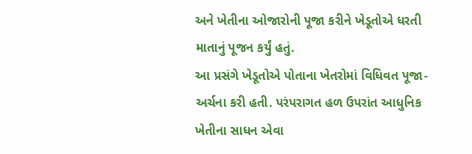અને ખેતીના ઓજારોની પૂજા કરીને ખેડૂતોએ ધરતી માતાનું પૂજન કર્યું હતું.
આ પ્રસંગે ખેડૂતોએ પોતાના ખેતરોમાં વિધિવત પૂજા-અર્ચના કરી હતી. પરંપરાગત હળ ઉપરાંત આધુનિક ખેતીના સાધન એવા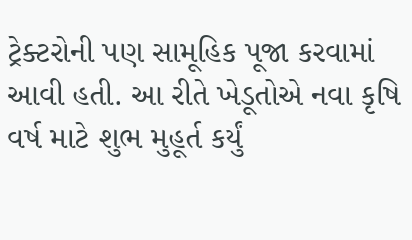ટ્રેક્ટરોની પણ સામૂહિક પૂજા કરવામાં આવી હતી. આ રીતે ખેડૂતોએ નવા કૃષિ વર્ષ માટે શુભ મુહૂર્ત કર્યું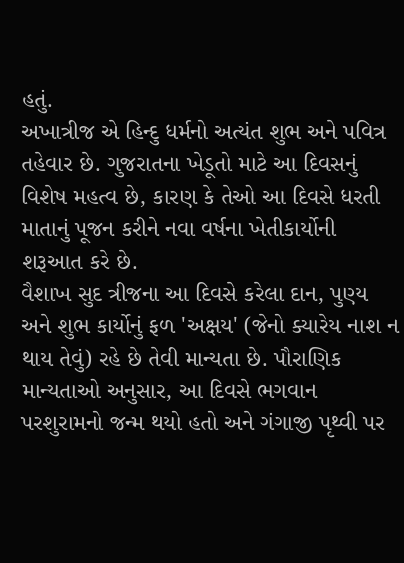હતું.
અખાત્રીજ એ હિન્દુ ધર્મનો અત્યંત શુભ અને પવિત્ર તહેવાર છે. ગુજરાતના ખેડૂતો માટે આ દિવસનું વિશેષ મહત્વ છે, કારણ કે તેઓ આ દિવસે ધરતી માતાનું પૂજન કરીને નવા વર્ષના ખેતીકાર્યોની શરૂઆત કરે છે.
વૈશાખ સુદ ત્રીજના આ દિવસે કરેલા દાન, પુણ્ય અને શુભ કાર્યોનું ફળ 'અક્ષય' (જેનો ક્યારેય નાશ ન થાય તેવું) રહે છે તેવી માન્યતા છે. પૌરાણિક માન્યતાઓ અનુસાર, આ દિવસે ભગવાન પરશુરામનો જન્મ થયો હતો અને ગંગાજી પૃથ્વી પર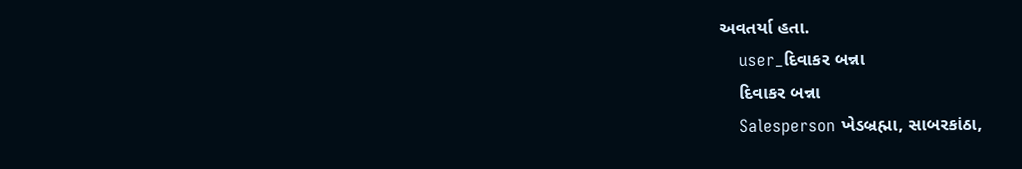અવતર્યા હતા.
    user_દિવાકર બન્ના
    દિવાકર બન્ના
    Salesperson ખેડબ્રહ્મા, સાબરકાંઠા,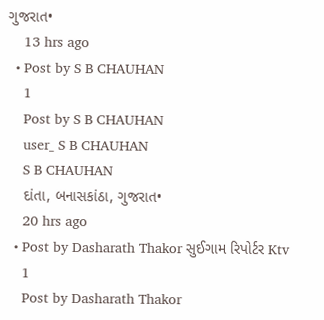ગુજરાત•
    13 hrs ago
  • Post by S B CHAUHAN
    1
    Post by S B CHAUHAN
    user_ S B CHAUHAN
    S B CHAUHAN
    દાંતા, બનાસકાંઠા, ગુજરાત•
    20 hrs ago
  • Post by Dasharath Thakor સુઈગામ રિપોર્ટર Ktv
    1
    Post by Dasharath Thakor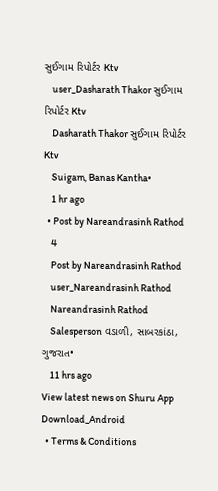સુઈગામ રિપોર્ટર Ktv
    user_Dasharath Thakor સુઈગામ રિપોર્ટર Ktv
    Dasharath Thakor સુઈગામ રિપોર્ટર Ktv
    Suigam, Banas Kantha•
    1 hr ago
  • Post by Nareandrasinh Rathod
    4
    Post by Nareandrasinh Rathod
    user_Nareandrasinh Rathod
    Nareandrasinh Rathod
    Salesperson વડાળી, સાબરકાંઠા, ગુજરાત•
    11 hrs ago
View latest news on Shuru App
Download_Android
  • Terms & Conditions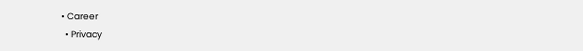• Career
  • Privacy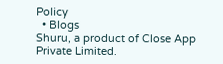Policy
  • Blogs
Shuru, a product of Close App Private Limited.